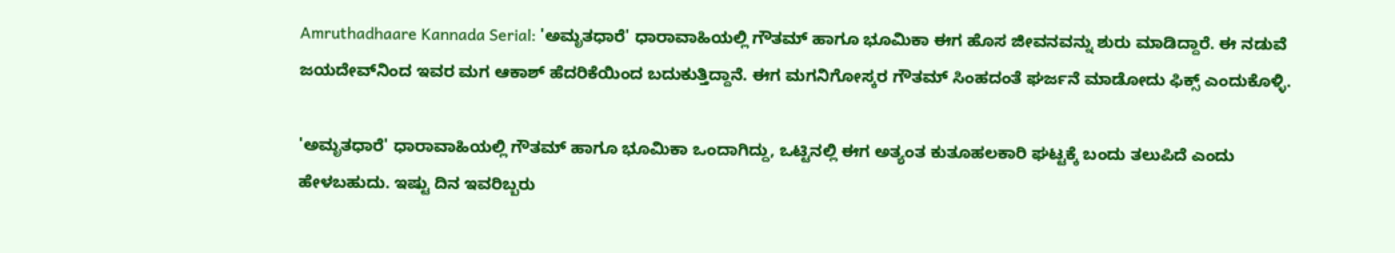Amruthadhaare Kannada Serial: 'ಅಮೃತಧಾರೆ' ಧಾರಾವಾಹಿಯಲ್ಲಿ ಗೌತಮ್‌ ಹಾಗೂ ಭೂಮಿಕಾ ಈಗ ಹೊಸ ಜೀವನವನ್ನು ಶುರು ಮಾಡಿದ್ದಾರೆ. ಈ ನಡುವೆ ಜಯದೇವ್‌ನಿಂದ ಇವರ ಮಗ ಆಕಾಶ್‌ ಹೆದರಿಕೆಯಿಂದ ಬದುಕುತ್ತಿದ್ದಾನೆ. ಈಗ ಮಗನಿಗೋಸ್ಕರ ಗೌತಮ್‌ ಸಿಂಹದಂತೆ ಘರ್ಜನೆ ಮಾಡೋದು ಫಿಕ್ಸ್‌ ಎಂದುಕೊಳ್ಳಿ.

'ಅಮೃತಧಾರೆ' ಧಾರಾವಾಹಿಯಲ್ಲಿ ಗೌತಮ್‌ ಹಾಗೂ ಭೂಮಿಕಾ ಒಂದಾಗಿದ್ದು, ಒಟ್ಟಿನಲ್ಲಿ ಈಗ ಅತ್ಯಂತ ಕುತೂಹಲಕಾರಿ ಘಟ್ಟಕ್ಕೆ ಬಂದು ತಲುಪಿದೆ ಎಂದು ಹೇಳಬಹುದು. ಇಷ್ಟು ದಿನ ಇವರಿಬ್ಬರು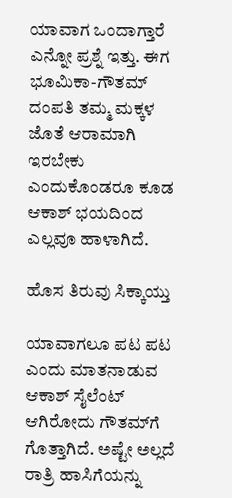ಯಾವಾಗ ಒಂದಾಗ್ತಾರೆ ಎನ್ನೋ ಪ್ರಶ್ನೆ ಇತ್ತು. ಈಗ ಭೂಮಿಕಾ-ಗೌತಮ್‌ ದಂಪತಿ ತಮ್ಮ ಮಕ್ಕಳ ಜೊತೆ ಆರಾಮಾಗಿ ಇರಬೇಕು ಎಂದುಕೊಂಡರೂ ಕೂಡ ಆಕಾಶ್‌ ಭಯದಿಂದ ಎಲ್ಲವೂ ಹಾಳಾಗಿದೆ.

ಹೊಸ ತಿರುವು ಸಿಕ್ಕಾಯ್ತು

ಯಾವಾಗಲೂ ಪಟ ಪಟ ಎಂದು ಮಾತನಾಡುವ ಆಕಾಶ್ ಸೈಲೆಂಟ್‌ ಆಗಿರೋದು ಗೌತಮ್‌ಗೆ ಗೊತ್ತಾಗಿದೆ. ಅಷ್ಟೇ ಅಲ್ಲದೆ ರಾತ್ರಿ ಹಾಸಿಗೆಯನ್ನು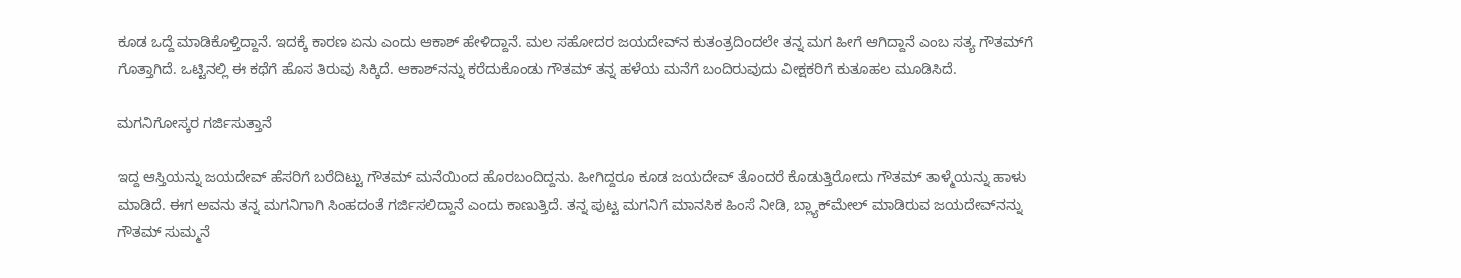ಕೂಡ ಒದ್ದೆ ಮಾಡಿಕೊಳ್ತಿದ್ದಾನೆ. ಇದಕ್ಕೆ ಕಾರಣ ಏನು ಎಂದು ಆಕಾಶ್‌ ಹೇಳಿದ್ದಾನೆ. ಮಲ ಸಹೋದರ ಜಯದೇವ್‌ನ ಕುತಂತ್ರದಿಂದಲೇ ತನ್ನ ಮಗ ಹೀಗೆ ಆಗಿದ್ದಾನೆ ಎಂಬ ಸತ್ಯ ಗೌತಮ್‌ಗೆ ಗೊತ್ತಾಗಿದೆ. ಒಟ್ಟಿನಲ್ಲಿ ಈ ಕಥೆಗೆ ಹೊಸ ತಿರುವು ಸಿಕ್ಕಿದೆ. ಆಕಾಶ್‌ನನ್ನು ಕರೆದುಕೊಂಡು ಗೌತಮ್ ತನ್ನ ಹಳೆಯ ಮನೆಗೆ ಬಂದಿರುವುದು ವೀಕ್ಷಕರಿಗೆ ಕುತೂಹಲ ಮೂಡಿಸಿದೆ.

ಮಗನಿಗೋಸ್ಕರ ಗರ್ಜಿಸುತ್ತಾನೆ

ಇದ್ದ ಆಸ್ತಿಯನ್ನು ಜಯದೇವ್‌ ಹೆಸರಿಗೆ ಬರೆದಿಟ್ಟು ಗೌತಮ್ ಮನೆಯಿಂದ ಹೊರಬಂದಿದ್ದನು. ಹೀಗಿದ್ದರೂ ಕೂಡ ಜಯದೇವ್‌ ತೊಂದರೆ ಕೊಡುತ್ತಿರೋದು ಗೌತಮ್‌ ತಾಳ್ಮೆಯನ್ನು ಹಾಳು ಮಾಡಿದೆ. ಈಗ ಅವನು ತನ್ನ ಮಗನಿಗಾಗಿ ಸಿಂಹದಂತೆ ಗರ್ಜಿಸಲಿದ್ದಾನೆ ಎಂದು ಕಾಣುತ್ತಿದೆ. ತನ್ನ ಪುಟ್ಟ ಮಗನಿಗೆ ಮಾನಸಿಕ ಹಿಂಸೆ ನೀಡಿ, ಬ್ಲ್ಯಾಕ್‌ಮೇಲ್‌ ಮಾಡಿರುವ ಜಯದೇವ್‌ನನ್ನು ಗೌತಮ್ ಸುಮ್ಮನೆ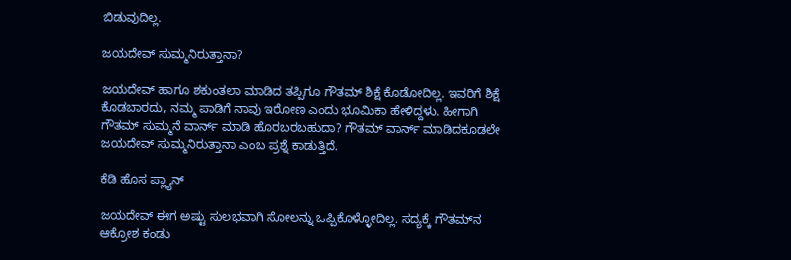ಬಿಡುವುದಿಲ್ಲ.

ಜಯದೇವ್‌ ಸುಮ್ಮನಿರುತ್ತಾನಾ?

ಜಯದೇವ್ ಹಾಗೂ ಶಕುಂತಲಾ ಮಾಡಿದ ತಪ್ಪಿಗೂ ಗೌತಮ್ ಶಿಕ್ಷೆ ಕೊಡೋದಿಲ್ಲ. ಇವರಿಗೆ ಶಿಕ್ಷೆ ಕೊಡಬಾರದು, ನಮ್ಮ ಪಾಡಿಗೆ ನಾವು ಇರೋಣ ಎಂದು ಭೂಮಿಕಾ ಹೇಳಿದ್ದಳು. ಹೀಗಾಗಿ ಗೌತಮ್‌ ಸುಮ್ಮನೆ ವಾರ್ನ್‌ ಮಾಡಿ ಹೊರಬರಬಹುದಾ? ಗೌತಮ್‌ ವಾರ್ನ್‌ ಮಾಡಿದಕೂಡಲೇ ಜಯದೇವ್‌ ಸುಮ್ಮನಿರುತ್ತಾನಾ ಎಂಬ ಪ್ರಶ್ನೆ ಕಾಡುತ್ತಿದೆ.

ಕೆಡಿ ಹೊಸ ಪ್ಲ್ಯಾನ್

ಜಯದೇವ್ ಈಗ ಅಷ್ಟು ಸುಲಭವಾಗಿ ಸೋಲನ್ನು ಒಪ್ಪಿಕೊಳ್ಳೋದಿಲ್ಲ. ಸದ್ಯಕ್ಕೆ ಗೌತಮ್‌ನ ಆಕ್ರೋಶ ಕಂಡು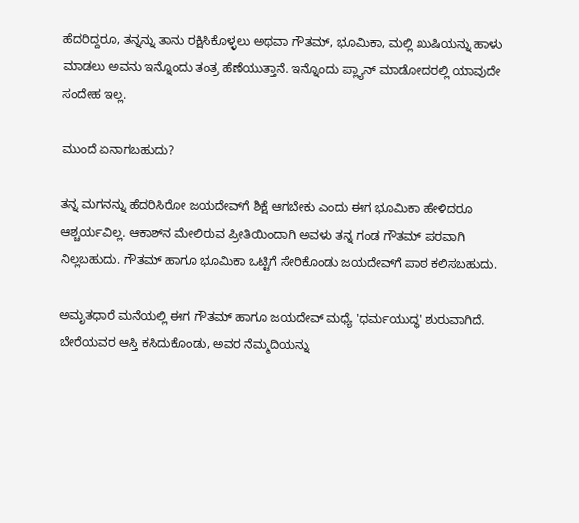ಹೆದರಿದ್ದರೂ, ತನ್ನನ್ನು ತಾನು ರಕ್ಷಿಸಿಕೊಳ್ಳಲು ಅಥವಾ ಗೌತಮ್‌, ಭೂಮಿಕಾ, ಮಲ್ಲಿ ಖುಷಿಯನ್ನು ಹಾಳು ಮಾಡಲು ಅವನು ಇನ್ನೊಂದು ತಂತ್ರ ಹೆಣೆಯುತ್ತಾನೆ. ಇನ್ನೊಂದು ಪ್ಲ್ಯಾನ್‌ ಮಾಡೋದರಲ್ಲಿ ಯಾವುದೇ ಸಂದೇಹ ಇಲ್ಲ.

ಮುಂದೆ ಏನಾಗಬಹುದು?

ತನ್ನ ಮಗನನ್ನು ಹೆದರಿಸಿರೋ ಜಯದೇವ್‌ಗೆ ಶಿಕ್ಷೆ ಆಗಬೇಕು ಎಂದು ಈಗ ಭೂಮಿಕಾ ಹೇಳಿದರೂ ಆಶ್ಚರ್ಯವಿಲ್ಲ. ಆಕಾಶ್‌ನ ಮೇಲಿರುವ ಪ್ರೀತಿಯಿಂದಾಗಿ ಅವಳು ತನ್ನ ಗಂಡ ಗೌತಮ್ ಪರವಾಗಿ ನಿಲ್ಲಬಹುದು. ಗೌತಮ್‌ ಹಾಗೂ ಭೂಮಿಕಾ ಒಟ್ಟಿಗೆ ಸೇರಿಕೊಂಡು ಜಯದೇವ್‌ಗೆ ಪಾಠ ಕಲಿಸಬಹುದು.

ಅಮೃತಧಾರೆ ಮನೆಯಲ್ಲಿ ಈಗ ಗೌತಮ್‌ ಹಾಗೂ ಜಯದೇವ್‌ ಮಧ್ಯೆ 'ಧರ್ಮಯುದ್ಧ' ಶುರುವಾಗಿದೆ. ಬೇರೆಯವರ ಆಸ್ತಿ ಕಸಿದುಕೊಂಡು, ಅವರ ನೆಮ್ಮದಿಯನ್ನು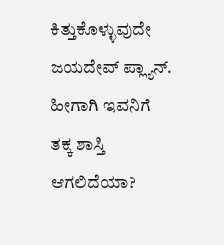ಕಿತ್ತುಕೊಳ್ಳುವುದೇ ಜಯದೇವ್‌ ಪ್ಲ್ಯಾನ್. ಹೀಗಾಗಿ ಇವನಿಗೆ ತಕ್ಕ ಶಾಸ್ತಿ ಆಗಲಿದೆಯಾ?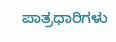ಪಾತ್ರಧಾರಿಗಳು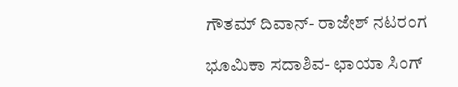ಗೌತಮ್‌ ದಿವಾನ್- ರಾಜೇಶ್‌ ನಟರಂಗ

ಭೂಮಿಕಾ ಸದಾಶಿವ- ಛಾಯಾ ಸಿಂಗ್‌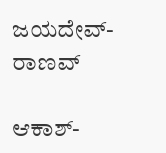ಜಯದೇವ್- ರಾಣವ್‌

ಆಕಾಶ್-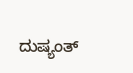ದುಷ್ಯಂತ್‌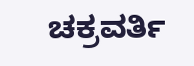ಚಕ್ರವರ್ತಿ